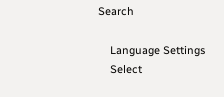Search

    Language Settings
    Select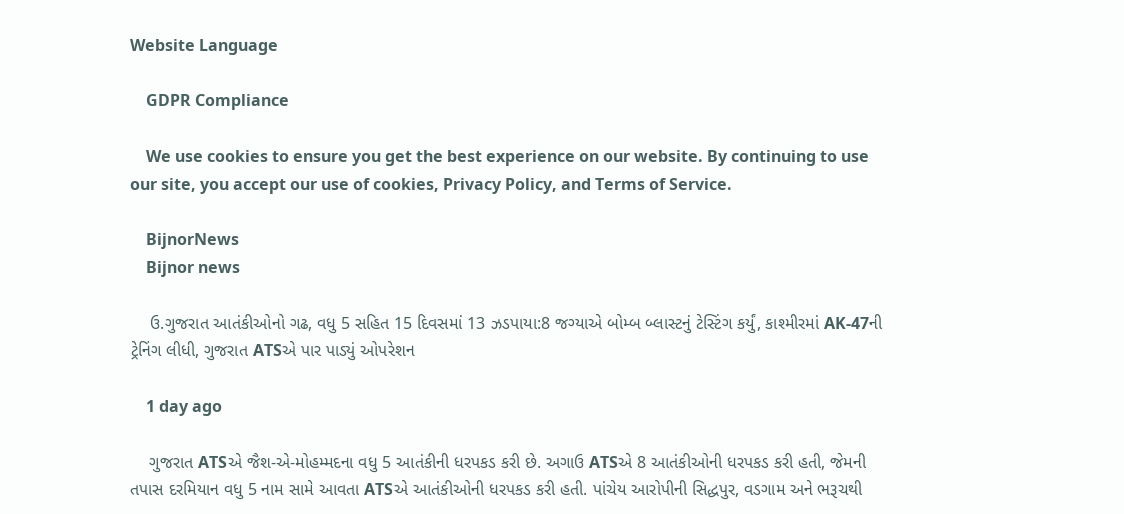Website Language

    GDPR Compliance

    We use cookies to ensure you get the best experience on our website. By continuing to use our site, you accept our use of cookies, Privacy Policy, and Terms of Service.

    BijnorNews
    Bijnor news

    ઉ.ગુજરાત આતંકીઓનો ગઢ, વધુ 5 સહિત 15 દિવસમાં 13 ઝડપાયા:8 જગ્યાએ બોમ્બ બ્લાસ્ટનું ટેસ્ટિંગ કર્યું, કાશ્મીરમાં AK-47ની ટ્રેનિંગ લીધી, ગુજરાત ATSએ પાર પાડ્યું ઓપરેશન

    1 day ago

    ગુજરાત ATSએ જૈશ-એ-મોહમ્મદના વધુ 5 આતંકીની ધરપકડ કરી છે. અગાઉ ATSએ 8 આતંકીઓની ધરપકડ કરી હતી, જેમની તપાસ દરમિયાન વધુ 5 નામ સામે આવતા ATSએ આતંકીઓની ધરપકડ કરી હતી. પાંચેય આરોપીની સિદ્ધપુર, વડગામ અને ભરૂચથી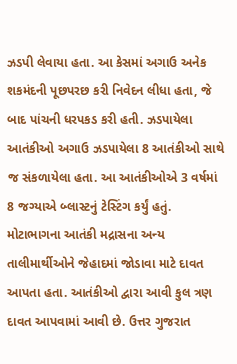ઝડપી લેવાયા હતા. આ કેસમાં અગાઉ અનેક શકમંદની પૂછપરછ કરી નિવેદન લીધા હતા, જે બાદ પાંચની ધરપકડ કરી હતી. ઝડપાયેલા આતંકીઓ અગાઉ ઝડપાયેલા 8 આતંકીઓ સાથે જ સંકળાયેલા હતા. આ આતંકીઓએ 3 વર્ષમાં 8 જગ્યાએ બ્લાસ્ટનું ટેસ્ટિંગ કર્યું હતું. મોટાભાગના આતંકી મદ્રાસના અન્ય તાલીમાર્થીઓને જેહાદમાં જોડાવા માટે દાવત આપતા હતા. આતંકીઓ દ્વારા આવી કુલ ત્રણ દાવત આપવામાં આવી છે. ઉત્તર ગુજરાત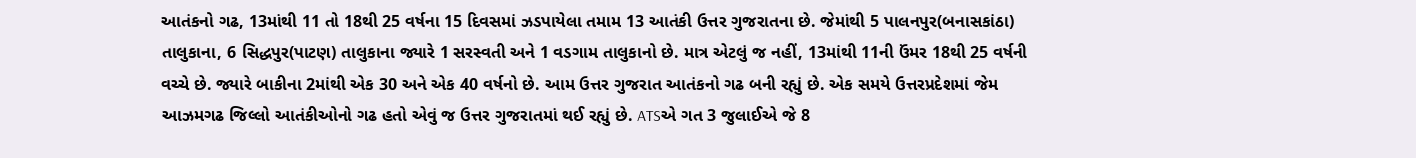આતંકનો ગઢ, 13માંથી 11 તો 18થી 25 વર્ષના 15 દિવસમાં ઝડપાયેલા તમામ 13 આતંકી ઉત્તર ગુજરાતના છે. જેમાંથી 5 પાલનપુર(બનાસકાંઠા) તાલુકાના, 6 સિદ્ધપુર(પાટણ) તાલુકાના જ્યારે 1 સરસ્વતી અને 1 વડગામ તાલુકાનો છે. માત્ર એટલું જ નહીં, 13માંથી 11ની ઉંમર 18થી 25 વર્ષની વચ્ચે છે. જ્યારે બાકીના 2માંથી એક 30 અને એક 40 વર્ષનો છે. આમ ઉત્તર ગુજરાત આતંકનો ગઢ બની રહ્યું છે. એક સમયે ઉત્તરપ્રદેશમાં જેમ આઝમગઢ જિલ્લો આતંકીઓનો ગઢ હતો એવું જ ઉત્તર ગુજરાતમાં થઈ રહ્યું છે. ATSએ ગત 3 જુલાઈએ જે 8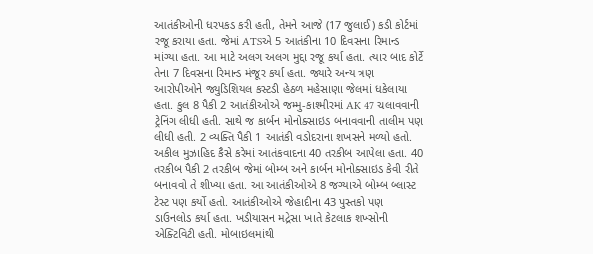આતંકીઓની ધરપકડ કરી હતી, તેમને આજે (17 જુલાઈ) કડી કોર્ટમાં રજૂ કરાયા હતા. જેમાં ATSએ 5 આતંકીના 10 દિવસના રિમાન્ડ માંગ્યા હતા. આ માટે અલગ અલગ મુદ્દા રજૂ કર્યા હતા. ત્યાર બાદ કોર્ટે તેના 7 દિવસના રિમાન્ડ મંજૂર કર્યા હતા. જ્યારે અન્ય ત્રણ આરોપીઓને જ્યુડિશિયલ કસ્ટડી હેઠળ મહેસાણા જેલમાં ધકેલાયા હતા. કુલ 8 પૈકી 2 આતંકીઓએ જમ્મુ-કાશ્મીરમાં AK 47 ચલાવવાની ટ્રેનિંગ લીધી હતી. સાથે જ કાર્બન મોનોક્સાઇડ બનાવવાની તાલીમ પણ લીધી હતી. 2 વ્યક્તિ પૈકી 1 આતંકી વડોદરાના શખસને મળ્યો હતો. અકીલ મુઝાહિદ કૈસે કરેમાં આતંકવાદના 40 તરકીબ આપેલા હતા. 40 તરકીબ પૈકી 2 તરકીબ જેમાં બોમ્બ અને કાર્બન મોનોક્સાઇડ કેવી રીતે બનાવવો તે શીખ્યા હતા. આ આતંકીઓએ 8 જગ્યાએ બોમ્બ બ્લાસ્ટ ટેસ્ટ પણ કર્યો હતો. આતંકીઓએ જેહાદીના 43 પુસ્તકો પણ ડાઉનલોડ કર્યા હતા. ખડીયાસન મદ્રેસા ખાતે કેટલાક શખ્સોની એક્ટિવિટી હતી. મોબાઇલમાંથી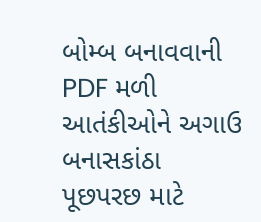બોમ્બ બનાવવાની PDF મળી આતંકીઓને અગાઉ બનાસકાંઠા પૂછપરછ માટે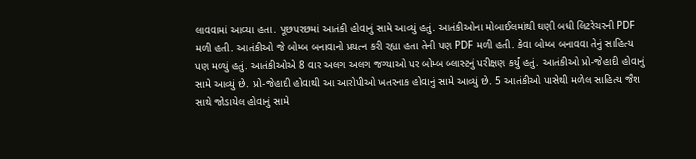લાવવામાં આવ્યા હતા. પૂછપરછમાં આતંકી હોવાનું સામે આવ્યું હતું. આતંકીઓના મોબાઈલમાંથી ઘણી બધી લિટરેચરની PDF મળી હતી. આતંકીઓ જે બોમ્બ બનાવાનો પ્રયત્ન કરી રહ્યા હતા તેની પણ PDF મળી હતી. કેવા બોમ્બ બનાવવા તેનું સાહિત્ય પણ મળ્યું હતું. આતંકીઓએ 8 વાર અલગ અલગ જગ્યાઓ પર બોમ્બ બ્લાસ્ટનું પરીક્ષણ કર્યું હતું. આતંકીઓ પ્રો-જેહાદી હોવાનું સામે આવ્યું છે. પ્રો-જેહાદી હોવાથી આ આરોપીઓ ખતરનાક હોવાનું સામે આવ્યું છે. 5 આતંકીઓ પાસેથી મળેલ સાહિત્ય જૈશ સાથે જોડાયેલ હોવાનું સામે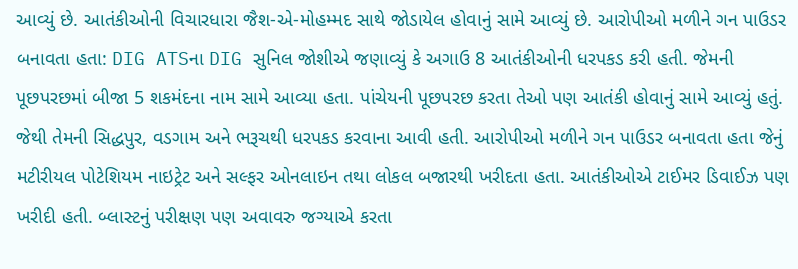આવ્યું છે. આતંકીઓની વિચારધારા જૈશ-એ-મોહમ્મદ સાથે જોડાયેલ હોવાનું સામે આવ્યું છે. આરોપીઓ મળીને ગન પાઉડર બનાવતા હતા: DIG ATSના DIG સુનિલ જોશીએ જણાવ્યું કે અગાઉ 8 આતંકીઓની ધરપકડ કરી હતી. જેમની પૂછપરછમાં બીજા 5 શકમંદના નામ સામે આવ્યા હતા. પાંચેયની પૂછપરછ કરતા તેઓ પણ આતંકી હોવાનું સામે આવ્યું હતું. જેથી તેમની સિદ્ધપુર, વડગામ અને ભરૂચથી ધરપકડ કરવાના આવી હતી. આરોપીઓ મળીને ગન પાઉડર બનાવતા હતા જેનું મટીરીયલ પોટેશિયમ નાઇટ્રેટ અને સલ્ફર ઓનલાઇન તથા લોકલ બજારથી ખરીદતા હતા. આતંકીઓએ ટાઈમર ડિવાઈઝ પણ ખરીદી હતી. બ્લાસ્ટનું પરીક્ષણ પણ અવાવરુ જગ્યાએ કરતા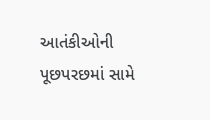આતંકીઓની પૂછપરછમાં સામે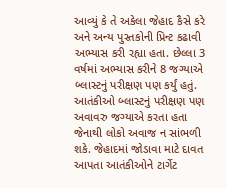આવ્યું કે તે અકેલા જેહાદ કૈસે કરે અને અન્ય પુસ્તકોની પ્રિન્ટ કઢાવી અભ્યાસ કરી રહ્યા હતા. છેલ્લા 3 વર્ષમાં અભ્યાસ કરીને 8 જગ્યાએ બ્લાસ્ટનું પરીક્ષણ પણ કર્યું હતું. આતંકીઓ બ્લાસ્ટનું પરીક્ષણ પણ અવાવરુ જગ્યાએ કરતા હતા જેનાથી લોકો અવાજ ન સાંભળી શકે. જેહાદમાં જોડાવા માટે દાવત આપતા આતંકીઓને ટાર્ગેટ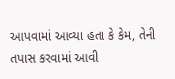આપવામાં આવ્યા હતા કે કેમ, તેની તપાસ કરવામાં આવી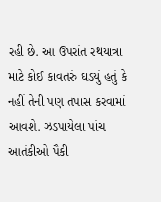રહી છે. આ ઉપરાંત રથયાત્રા માટે કોઈ કાવતરું ઘડયું હતું કે નહીં તેની પણ તપાસ કરવામાં આવશે. ઝડપાયેલા પાંચ આતંકીઓ પૈકી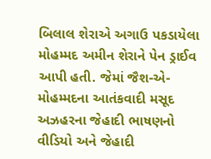બિલાલ શેરાએ અગાઉ પકડાયેલા મોહમ્મદ અમીન શેરાને પેન ડ્રાઈવ આપી હતી. જેમાં જૈશ-એ-મોહમ્મદના આતંકવાદી મસૂદ અઝહરના જેહાદી ભાષણનો વીડિયો અને જેહાદી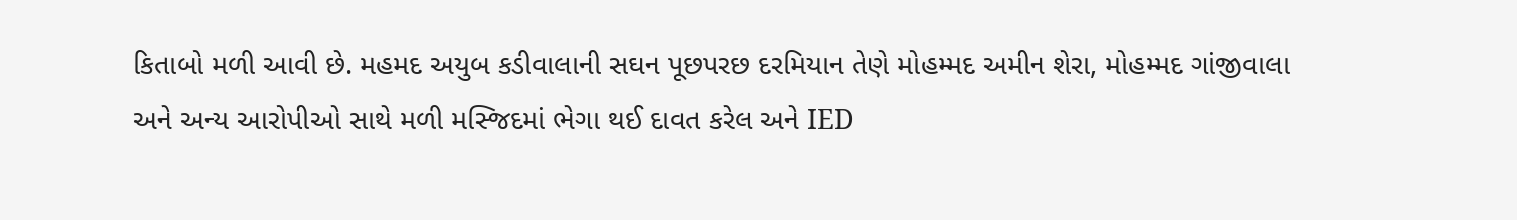કિતાબો મળી આવી છે. મહમદ અયુબ કડીવાલાની સઘન પૂછપરછ દરમિયાન તેણે મોહમ્મદ અમીન શેરા, મોહમ્મદ ગાંજીવાલા અને અન્ય આરોપીઓ સાથે મળી મસ્જિદમાં ભેગા થઈ દાવત કરેલ અને IED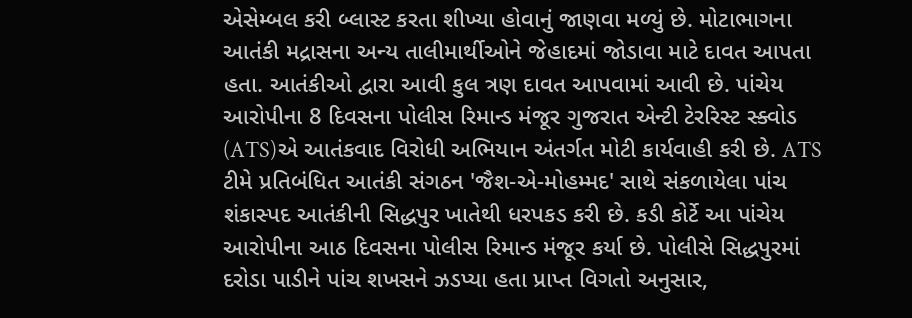એસેમ્બલ કરી બ્લાસ્ટ કરતા શીખ્યા હોવાનું જાણવા મળ્યું છે. મોટાભાગના આતંકી મદ્રાસના અન્ય તાલીમાર્થીઓને જેહાદમાં જોડાવા માટે દાવત આપતા હતા. આતંકીઓ દ્વારા આવી કુલ ત્રણ દાવત આપવામાં આવી છે. પાંચેય આરોપીના 8 દિવસના પોલીસ રિમાન્ડ મંજૂર ગુજરાત એન્ટી ટેરરિસ્ટ સ્ક્વોડ (ATS)એ આતંકવાદ વિરોધી અભિયાન અંતર્ગત મોટી કાર્યવાહી કરી છે. ATS ટીમે પ્રતિબંધિત આતંકી સંગઠન 'જૈશ-એ-મોહમ્મદ' સાથે સંકળાયેલા પાંચ શંકાસ્પદ આતંકીની સિદ્ધપુર ખાતેથી ધરપકડ કરી છે. કડી કોર્ટે આ પાંચેય આરોપીના આઠ દિવસના પોલીસ રિમાન્ડ મંજૂર કર્યા છે. પોલીસે સિદ્ધપુરમાં દરોડા પાડીને પાંચ શખસને ઝડપ્યા હતા પ્રાપ્ત વિગતો અનુસાર,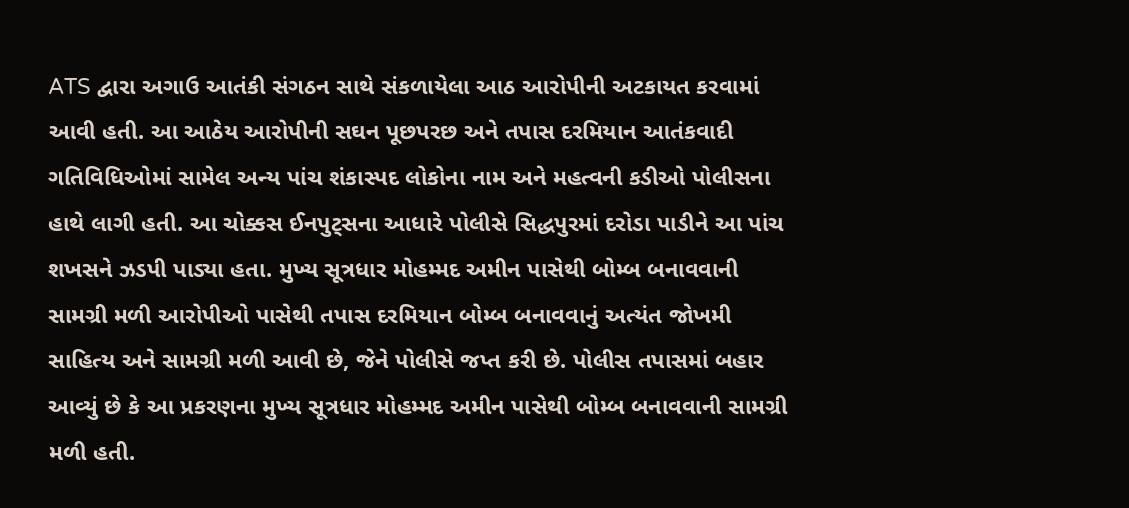ATS દ્વારા અગાઉ આતંકી સંગઠન સાથે સંકળાયેલા આઠ આરોપીની અટકાયત કરવામાં આવી હતી. આ આઠેય આરોપીની સઘન પૂછપરછ અને તપાસ દરમિયાન આતંકવાદી ગતિવિધિઓમાં સામેલ અન્ય પાંચ શંકાસ્પદ લોકોના નામ અને મહત્વની કડીઓ પોલીસના હાથે લાગી હતી. આ ચોક્કસ ઈનપુટ્સના આધારે પોલીસે સિદ્ધપુરમાં દરોડા પાડીને આ પાંચ શખસને ઝડપી પાડ્યા હતા. મુખ્ય સૂત્રધાર મોહમ્મદ અમીન પાસેથી બોમ્બ બનાવવાની સામગ્રી મળી આરોપીઓ પાસેથી તપાસ દરમિયાન બોમ્બ બનાવવાનું અત્યંત જોખમી સાહિત્ય અને સામગ્રી મળી આવી છે, જેને પોલીસે જપ્ત કરી છે. પોલીસ તપાસમાં બહાર આવ્યું છે કે આ પ્રકરણના મુખ્ય સૂત્રધાર મોહમ્મદ અમીન પાસેથી બોમ્બ બનાવવાની સામગ્રી મળી હતી.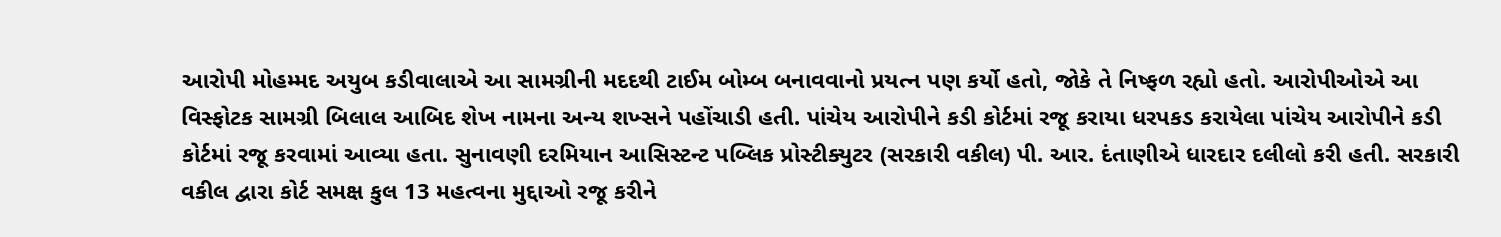આરોપી મોહમ્મદ અયુબ કડીવાલાએ આ સામગ્રીની મદદથી ટાઈમ બોમ્બ બનાવવાનો પ્રયત્ન પણ કર્યો હતો, જોકે તે નિષ્ફળ રહ્યો હતો. આરોપીઓએ આ વિસ્ફોટક સામગ્રી બિલાલ આબિદ શેખ નામના અન્ય શખ્સને પહોંચાડી હતી. પાંચેય આરોપીને કડી કોર્ટમાં રજૂ કરાયા ધરપકડ કરાયેલા પાંચેય આરોપીને કડી કોર્ટમાં રજૂ કરવામાં આવ્યા હતા. સુનાવણી દરમિયાન આસિસ્ટન્ટ પબ્લિક પ્રોસ્ટીક્યુટર (સરકારી વકીલ) પી. આર. દંતાણીએ ધારદાર દલીલો કરી હતી. સરકારી વકીલ દ્વારા કોર્ટ સમક્ષ કુલ 13 મહત્વના મુદ્દાઓ રજૂ કરીને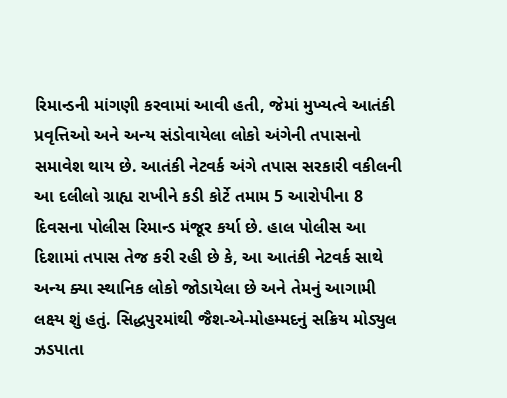રિમાન્ડની માંગણી કરવામાં આવી હતી, જેમાં મુખ્યત્વે આતંકી પ્રવૃત્તિઓ અને અન્ય સંડોવાયેલા લોકો અંગેની તપાસનો સમાવેશ થાય છે. આતંકી નેટવર્ક અંગે તપાસ સરકારી વકીલની આ દલીલો ગ્રાહ્ય રાખીને કડી કોર્ટે તમામ 5 આરોપીના 8 દિવસના પોલીસ રિમાન્ડ મંજૂર કર્યા છે. હાલ પોલીસ આ દિશામાં તપાસ તેજ કરી રહી છે કે, આ આતંકી નેટવર્ક સાથે અન્ય ક્યા સ્થાનિક લોકો જોડાયેલા છે અને તેમનું આગામી લક્ષ્ય શું હતું. સિદ્ધપુરમાંથી જૈશ-એ-મોહમ્મદનું સક્રિય મોડ્યુલ ઝડપાતા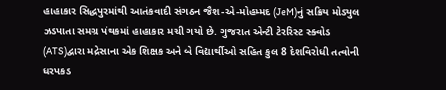હાહાકાર સિદ્ધપુરમાંથી આતંકવાદી સંગઠન જૈશ-એ-મોહમ્મદ (JeM)નું સક્રિય મોડ્યુલ ઝડપાતા સમગ્ર પંથકમાં હાહાકાર મચી ગયો છે. ગુજરાત એન્ટી ટેરરિસ્ટ સ્ક્વોડ (ATS)દ્વારા મદ્રેસાના એક શિક્ષક અને બે વિદ્યાર્થીઓ સહિત કુલ 8 દેશવિરોધી તત્વોની ધરપકડ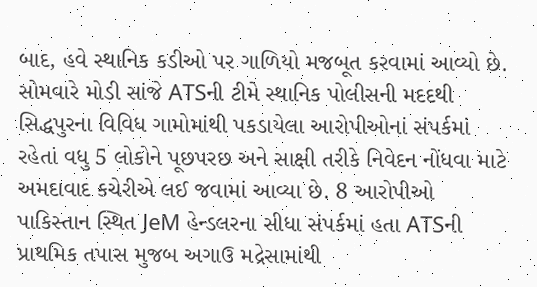બાદ, હવે સ્થાનિક કડીઓ પર ગાળિયો મજબૂત કરવામાં આવ્યો છે. સોમવારે મોડી સાંજે ATSની ટીમે સ્થાનિક પોલીસની મદદથી સિદ્ધપુરના વિવિધ ગામોમાંથી પકડાયેલા આરોપીઓનાં સંપર્કમાં રહેતાં વધુ 5 લોકોને પૂછપરછ અને સાક્ષી તરીકે નિવેદન નોંધવા માટે અમદાવાદ કચેરીએ લઈ જવામાં આવ્યા છે. 8 આરોપીઓ પાકિસ્તાન સ્થિત JeM હેન્ડલરના સીધા સંપર્કમાં હતા ATSની પ્રાથમિક તપાસ મુજબ અગાઉ મદ્રેસામાંથી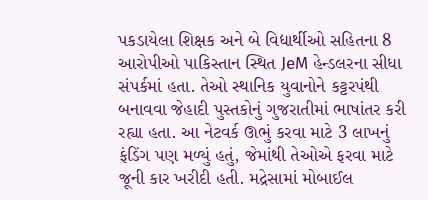પકડાયેલા શિક્ષક અને બે વિદ્યાર્થીઓ સહિતના 8 આરોપીઓ પાકિસ્તાન સ્થિત JeM હેન્ડલરના સીધા સંપર્કમાં હતા. તેઓ સ્થાનિક યુવાનોને કટ્ટરપંથી બનાવવા જેહાદી પુસ્તકોનું ગુજરાતીમાં ભાષાંતર કરી રહ્યા હતા. આ નેટવર્ક ઊભું કરવા માટે 3 લાખનું ફંડિંગ પણ મળ્યું હતું, જેમાંથી તેઓએ ફરવા માટે જૂની કાર ખરીદી હતી. મદ્રેસામાં મોબાઈલ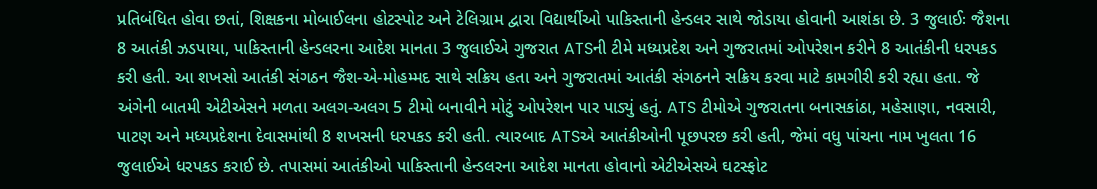પ્રતિબંધિત હોવા છતાં, શિક્ષકના મોબાઈલના હોટસ્પોટ અને ટેલિગ્રામ દ્વારા વિદ્યાર્થીઓ પાકિસ્તાની હેન્ડલર સાથે જોડાયા હોવાની આશંકા છે. 3 જુલાઈઃ જૈશના 8 આતંકી ઝડપાયા, પાકિસ્તાની હેન્ડલરના આદેશ માનતા 3 જુલાઈએ ગુજરાત ATSની ટીમે મધ્યપ્રદેશ અને ગુજરાતમાં ઓપરેશન કરીને 8 આતંકીની ધરપકડ કરી હતી. આ શખસો આતંકી સંગઠન જૈશ-એ-મોહમ્મદ સાથે સક્રિય હતા અને ગુજરાતમાં આતંકી સંગઠનને સક્રિય કરવા માટે કામગીરી કરી રહ્યા હતા. જે અંગેની બાતમી એટીએસને મળતા અલગ-અલગ 5 ટીમો બનાવીને મોટું ઓપરેશન પાર પાડ્યું હતું. ATS ટીમોએ ગુજરાતના બનાસકાંઠા, મહેસાણા, નવસારી, પાટણ અને મધ્યપ્રદેશના દેવાસમાંથી 8 શખસની ધરપકડ કરી હતી. ત્યારબાદ ATSએ આતંકીઓની પૂછપરછ કરી હતી, જેમાં વધુ પાંચના નામ ખુલતા 16 જુલાઈએ ધરપકડ કરાઈ છે. તપાસમાં આતંકીઓ પાકિસ્તાની હેન્ડલરના આદેશ માનતા હોવાનો એટીએસએ ઘટસ્ફોટ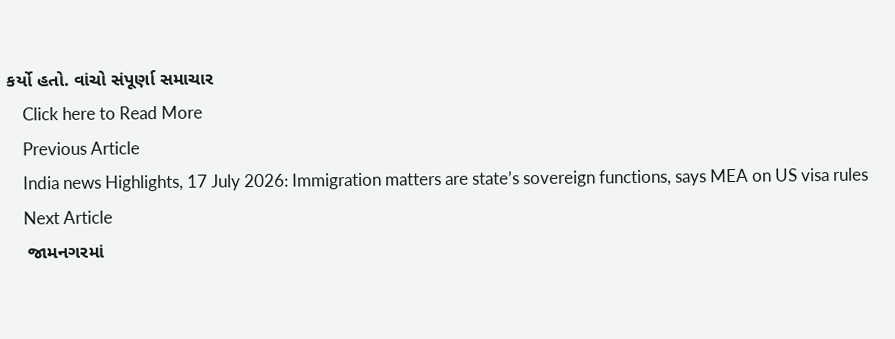કર્યો હતો. વાંચો સંપૂર્ણા સમાચાર
    Click here to Read More
    Previous Article
    India news Highlights, 17 July 2026: Immigration matters are state’s sovereign functions, says MEA on US visa rules
    Next Article
    જામનગરમાં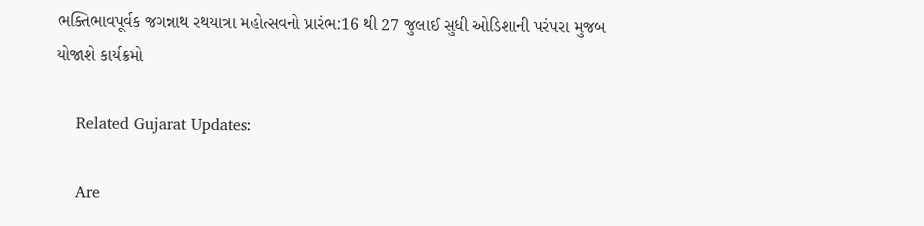ભક્તિભાવપૂર્વક જગન્નાથ રથયાત્રા મહોત્સવનો પ્રારંભ:16 થી 27 જુલાઈ સુધી ઓડિશાની પરંપરા મુજબ યોજાશે કાર્યક્રમો

    Related Gujarat Updates:

    Are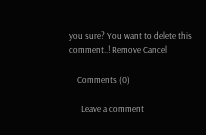you sure? You want to delete this comment..! Remove Cancel

    Comments (0)

      Leave a comment